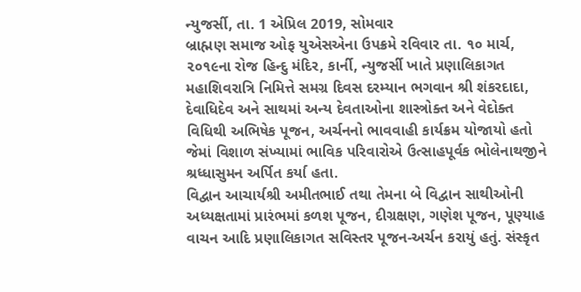ન્યુજર્સી, તા. 1 એપ્રિલ 2019, સોમવાર
બ્રાહ્મણ સમાજ ઓફ યુએસએના ઉપક્રમે રવિવાર તા. ૧૦ માર્ચ, ૨૦૧૯ના રોજ હિન્દુ મંદિર, કાર્ની, ન્યુજર્સી ખાતે પ્રણાલિકાગત મહાશિવરાત્રિ નિમિત્તે સમગ્ર દિવસ દરમ્યાન ભગવાન શ્રી શંકરદાદા, દેવાધિદેવ અને સાથમાં અન્ય દેવતાઓના શાસ્ત્રોક્ત અને વેદોક્ત વિધિથી અભિષેક પૂજન, અર્ચનનો ભાવવાહી કાર્યક્રમ યોજાયો હતો જેમાં વિશાળ સંખ્યામાં ભાવિક પરિવારોએ ઉત્સાહપૂર્વક ભોલેનાથજીને શ્રધ્ધાસુમન અર્પિત કર્યા હતા.
વિદ્વાન આચાર્યશ્રી અમીતભાઈ તથા તેમના બે વિદ્વાન સાથીઓની અધ્યક્ષતામાં પ્રારંભમાં કળશ પૂજન, દીગ્રક્ષણ, ગણેશ પૂજન, પૂણ્યાહ વાચન આદિ પ્રણાલિકાગત સવિસ્તર પૂજન-અર્ચન કરાયું હતું. સંસ્કૃત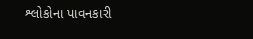શ્લોકોના પાવનકારી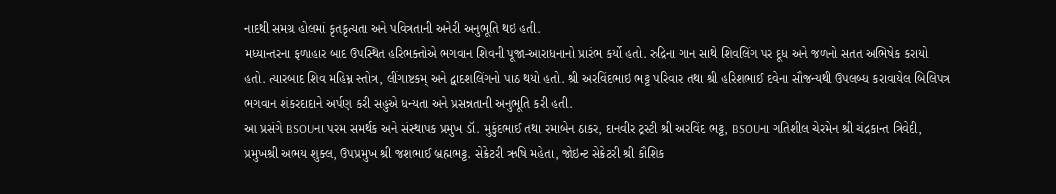નાદથી સમગ્ર હોલમાં કૃતકૃત્યતા અને પવિત્રતાની અનેરી અનુભૂતિ થઇ હતી.
મધ્યાન્તરના ફળાહાર બાદ ઉપસ્થિત હરિભક્તોએ ભગવાન શિવની પૂજા-આરાધનાનો પ્રારંભ કર્યો હતો. રુદ્રિના ગાન સાથે શિવલિંગ પર દૂધ અને જળનો સતત અભિષેક કરાયો હતો. ત્યારબાદ શિવ મહિમ્ન સ્તોત્ર, લીંગાષ્ટકમ્ અને દ્વાદશલિંગનો પાઠ થયો હતો. શ્રી અરવિંદભાઇ ભટ્ટ પરિવાર તથા શ્રી હરિશભાઈ દવેના સૌજન્યથી ઉપલબ્ધ કરાવાયેલ બિલિપત્ર ભગવાન શંકરદાદાને અર્પણ કરી સહુએ ધન્યતા અને પ્રસન્નતાની અનુભૂતિ કરી હતી.
આ પ્રસંગે BSOUના પરમ સમર્થક અને સંસ્થાપક પ્રમુખ ડૉ. મુકુંદભાઈ તથા રમાબેન ઠાકર, દાનવીર ટ્રસ્ટી શ્રી અરવિંદ ભટ્ટ, BSOUના ગતિશીલ ચેરમેન શ્રી ચંદ્રકાન્ત ત્રિવેદી, પ્રમુખશ્રી અભય શુક્લ, ઉપપ્રમુખ શ્રી જશભાઈ બ્રહ્મભટ્ટ. સેક્રેટરી ઋષિ મહેતા, જોઇન્ટ સેક્રેટરી શ્રી કૌશિક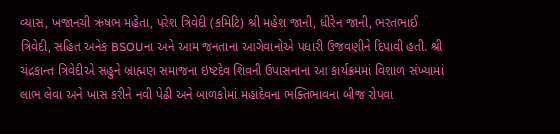વ્યાસ, ખજાનચી ઋષભ મહેતા, પરેશ ત્રિવેદી (કમિટિ) શ્રી મહેશ જાની, ધીરેન જાની, ભરતભાઈ ત્રિવેદી, સહિત અનેક BSOUના અને આમ જનતાના આગેવાનોએ પધારી ઉજવણીને દિપાવી હતી. શ્રી ચંદ્રકાન્ત ત્રિવેદીએ સહુને બ્રાહ્મણ સમાજના ઇષ્ટદેવ શિવની ઉપાસનાના આ કાર્યક્રમમાં વિશાળ સંખ્યામાં લાભ લેવા અને ખાસ કરીને નવી પેઢી અને બાળકોમાં મહાદેવના ભક્તિભાવના બીજ રોપવા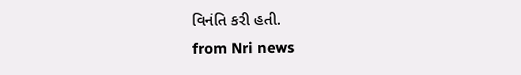વિનંતિ કરી હતી.
from Nri news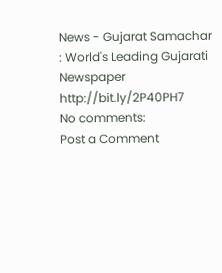News - Gujarat Samachar : World's Leading Gujarati Newspaper http://bit.ly/2P40PH7
No comments:
Post a Comment